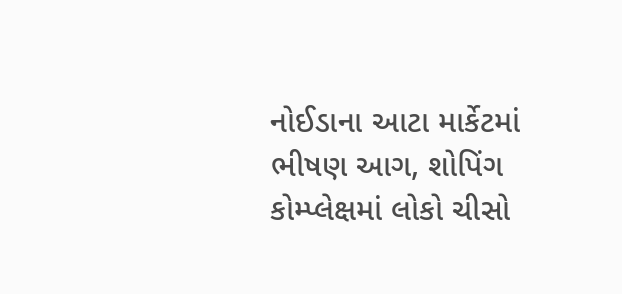નોઈડાના આટા માર્કેટમાં ભીષણ આગ, શોપિંગ કોમ્પ્લેક્ષમાં લોકો ચીસો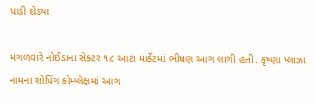પાડી દોડ્યા

મંગળવારે નોઈડાના સેક્ટર ૧૮ આટા માર્કેટમાં ભીષણ આગ લાગી હતી. કૃષ્ણા પ્લાઝા નામના શોપિંગ કોમ્પ્લેક્ષમાં આગ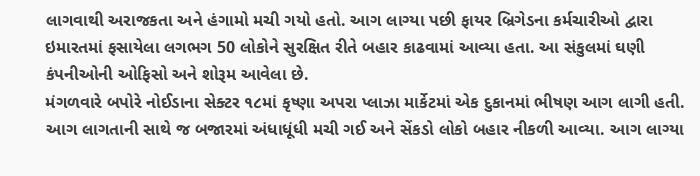લાગવાથી અરાજકતા અને હંગામો મચી ગયો હતો. આગ લાગ્યા પછી ફાયર બ્રિગેડના કર્મચારીઓ દ્વારા ઇમારતમાં ફસાયેલા લગભગ 50 લોકોને સુરક્ષિત રીતે બહાર કાઢવામાં આવ્યા હતા. આ સંકુલમાં ઘણી કંપનીઓની ઓફિસો અને શોરૂમ આવેલા છે.
મંગળવારે બપોરે નોઈડાના સેક્ટર ૧૮માં કૃષ્ણા અપરા પ્લાઝા માર્કેટમાં એક દુકાનમાં ભીષણ આગ લાગી હતી. આગ લાગતાની સાથે જ બજારમાં અંધાધૂંધી મચી ગઈ અને સેંકડો લોકો બહાર નીકળી આવ્યા. આગ લાગ્યા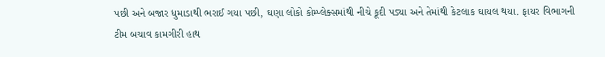પછી અને બજાર ધુમાડાથી ભરાઈ ગયા પછી, ઘણા લોકો કોમ્પ્લેક્સમાંથી નીચે કૂદી પડ્યા અને તેમાંથી કેટલાક ઘાયલ થયા. ફાયર વિભાગની ટીમ બચાવ કામગીરી હાથ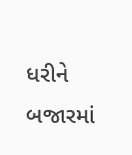ધરીને બજારમાં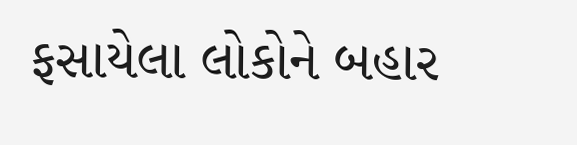ફસાયેલા લોકોને બહાર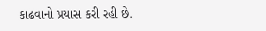કાઢવાનો પ્રયાસ કરી રહી છે.